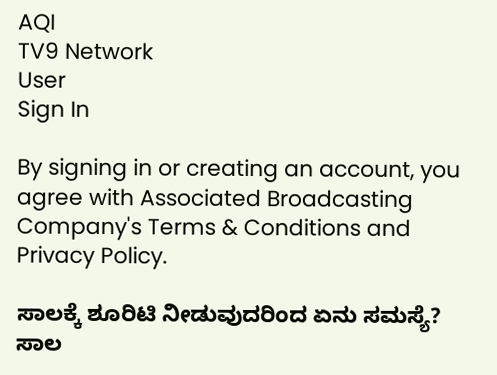AQI
TV9 Network
User
Sign In

By signing in or creating an account, you agree with Associated Broadcasting Company's Terms & Conditions and Privacy Policy.

ಸಾಲಕ್ಕೆ ಶೂರಿಟಿ ನೀಡುವುದರಿಂದ ಏನು ಸಮಸ್ಯೆ? ಸಾಲ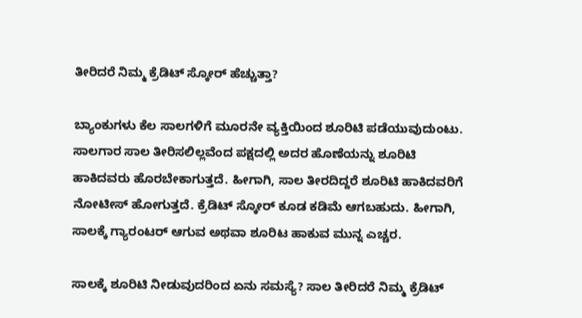ತೀರಿದರೆ ನಿಮ್ಮ ಕ್ರೆಡಿಟ್ ಸ್ಕೋರ್ ಹೆಚ್ಚುತ್ತಾ?

ಬ್ಯಾಂಕುಗಳು ಕೆಲ ಸಾಲಗಳಿಗೆ ಮೂರನೇ ವ್ಯಕ್ತಿಯಿಂದ ಶೂರಿಟಿ ಪಡೆಯುವುದುಂಟು. ಸಾಲಗಾರ ಸಾಲ ತೀರಿಸಲಿಲ್ಲವೆಂದ ಪಕ್ಷದಲ್ಲಿ ಅದರ ಹೊಣೆಯನ್ನು ಶೂರಿಟಿ ಹಾಕಿದವರು ಹೊರಬೇಕಾಗುತ್ತದೆ. ಹೀಗಾಗಿ, ಸಾಲ ತೀರದಿದ್ದರೆ ಶೂರಿಟಿ ಹಾಕಿದವರಿಗೆ ನೋಟೀಸ್ ಹೋಗುತ್ತದೆ. ಕ್ರೆಡಿಟ್ ಸ್ಕೋರ್ ಕೂಡ ಕಡಿಮೆ ಆಗಬಹುದು. ಹೀಗಾಗಿ, ಸಾಲಕ್ಕೆ ಗ್ಯಾರಂಟರ್ ಆಗುವ ಅಥವಾ ಶೂರಿಟ ಹಾಕುವ ಮುನ್ನ ಎಚ್ಚರ.

ಸಾಲಕ್ಕೆ ಶೂರಿಟಿ ನೀಡುವುದರಿಂದ ಏನು ಸಮಸ್ಯೆ? ಸಾಲ ತೀರಿದರೆ ನಿಮ್ಮ ಕ್ರೆಡಿಟ್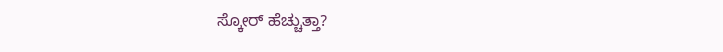ಸ್ಕೋರ್ ಹೆಚ್ಚುತ್ತಾ?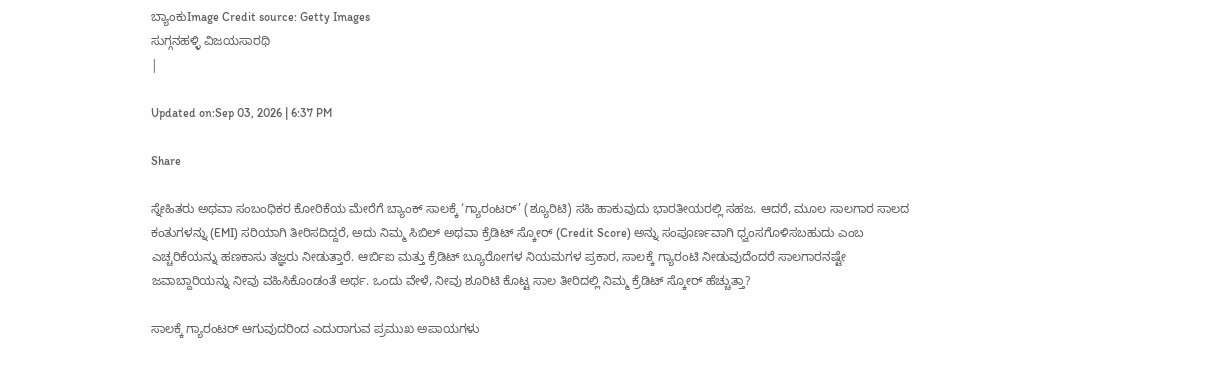ಬ್ಯಾಂಕುImage Credit source: Getty Images
ಸುಗ್ಗನಹಳ್ಳಿ ವಿಜಯಸಾರಥಿ
|

Updated on:Sep 03, 2026 | 6:37 PM

Share

ಸ್ನೇಹಿತರು ಅಥವಾ ಸಂಬಂಧಿಕರ ಕೋರಿಕೆಯ ಮೇರೆಗೆ ಬ್ಯಾಂಕ್ ಸಾಲಕ್ಕೆ ‘ಗ್ಯಾರಂಟರ್’ (ಶ್ಯೂರಿಟಿ) ಸಹಿ ಹಾಕುವುದು ಭಾರತೀಯರಲ್ಲಿ ಸಹಜ. ಆದರೆ, ಮೂಲ ಸಾಲಗಾರ ಸಾಲದ ಕಂತುಗಳನ್ನು (EMI) ಸರಿಯಾಗಿ ತೀರಿಸದಿದ್ದರೆ, ಅದು ನಿಮ್ಮ ಸಿಬಿಲ್ ಅಥವಾ ಕ್ರೆಡಿಟ್ ಸ್ಕೋರ್ (Credit Score) ಅನ್ನು ಸಂಪೂರ್ಣವಾಗಿ ಧ್ವಂಸಗೊಳಿಸಬಹುದು ಎಂಬ ಎಚ್ಚರಿಕೆಯನ್ನು ಹಣಕಾಸು ತಜ್ಞರು ನೀಡುತ್ತಾರೆ. ಆರ್ಬಿಐ ಮತ್ತು ಕ್ರೆಡಿಟ್ ಬ್ಯೂರೋಗಳ ನಿಯಮಗಳ ಪ್ರಕಾರ, ಸಾಲಕ್ಕೆ ಗ್ಯಾರಂಟಿ ನೀಡುವುದೆಂದರೆ ಸಾಲಗಾರನಷ್ಟೇ ಜವಾಬ್ದಾರಿಯನ್ನು ನೀವು ವಹಿಸಿಕೊಂಡಂತೆ ಅರ್ಥ. ಒಂದು ವೇಳೆ, ನೀವು ಶೂರಿಟಿ ಕೊಟ್ಟ ಸಾಲ ತೀರಿದಲ್ಲಿ ನಿಮ್ಮ ಕ್ರೆಡಿಟ್ ಸ್ಕೋರ್ ಹೆಚ್ಚುತ್ತಾ?

ಸಾಲಕ್ಕೆ ಗ್ಯಾರಂಟರ್ ಆಗುವುದರಿಂದ ಎದುರಾಗುವ ಪ್ರಮುಖ ಅಪಾಯಗಳು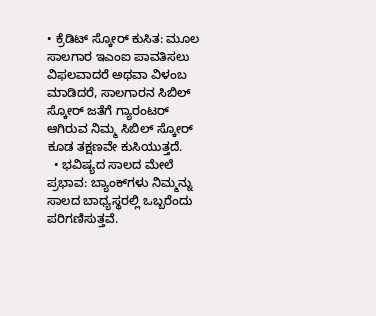• ಕ್ರೆಡಿಟ್ ಸ್ಕೋರ್ ಕುಸಿತ: ಮೂಲ ಸಾಲಗಾರ ಇಎಂಐ ಪಾವತಿಸಲು ವಿಫಲವಾದರೆ ಅಥವಾ ವಿಳಂಬ ಮಾಡಿದರೆ, ಸಾಲಗಾರನ ಸಿಬಿಲ್ ಸ್ಕೋರ್ ಜತೆಗೆ ಗ್ಯಾರಂಟರ್ ಆಗಿರುವ ನಿಮ್ಮ ಸಿಬಿಲ್ ಸ್ಕೋರ್ ಕೂಡ ತಕ್ಷಣವೇ ಕುಸಿಯುತ್ತದೆ.
  • ಭವಿಷ್ಯದ ಸಾಲದ ಮೇಲೆ ಪ್ರಭಾವ: ಬ್ಯಾಂಕ್‌ಗಳು ನಿಮ್ಮನ್ನು ಸಾಲದ ಬಾಧ್ಯಸ್ಥರಲ್ಲಿ ಒಬ್ಬರೆಂದು ಪರಿಗಣಿಸುತ್ತವೆ.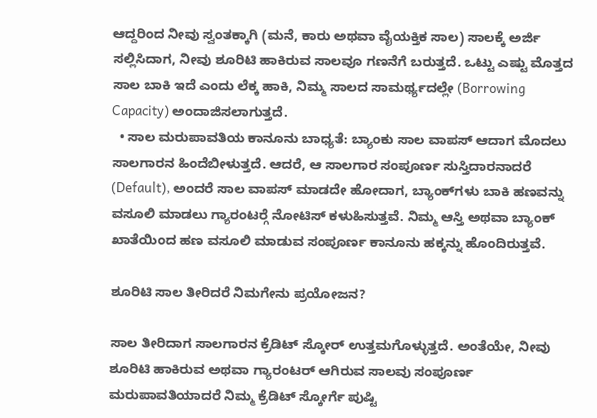ಆದ್ದರಿಂದ ನೀವು ಸ್ವಂತಕ್ಕಾಗಿ (ಮನೆ, ಕಾರು ಅಥವಾ ವೈಯಕ್ತಿಕ ಸಾಲ) ಸಾಲಕ್ಕೆ ಅರ್ಜಿ ಸಲ್ಲಿಸಿದಾಗ, ನೀವು ಶೂರಿಟಿ ಹಾಕಿರುವ ಸಾಲವೂ ಗಣನೆಗೆ ಬರುತ್ತದೆ. ಒಟ್ಟು ಎಷ್ಟು ಮೊತ್ತದ ಸಾಲ ಬಾಕಿ ಇದೆ ಎಂದು ಲೆಕ್ಕ ಹಾಕಿ, ನಿಮ್ಮ ಸಾಲದ ಸಾಮರ್ಥ್ಯದಲ್ಲೇ (Borrowing Capacity) ಅಂದಾಜಿಸಲಾಗುತ್ತದೆ.
  • ಸಾಲ ಮರುಪಾವತಿಯ ಕಾನೂನು ಬಾಧ್ಯತೆ: ಬ್ಯಾಂಕು ಸಾಲ ವಾಪಸ್ ಆದಾಗ ಮೊದಲು ಸಾಲಗಾರನ ಹಿಂದೆಬೀಳುತ್ತದೆ. ಆದರೆ, ಆ ಸಾಲಗಾರ ಸಂಪೂರ್ಣ ಸುಸ್ತಿದಾರನಾದರೆ (Default), ಅಂದರೆ ಸಾಲ ವಾಪಸ್ ಮಾಡದೇ ಹೋದಾಗ, ಬ್ಯಾಂಕ್‌ಗಳು ಬಾಕಿ ಹಣವನ್ನು ವಸೂಲಿ ಮಾಡಲು ಗ್ಯಾರಂಟರ‍್ಗೆ ನೋಟಿಸ್ ಕಳುಹಿಸುತ್ತವೆ. ನಿಮ್ಮ ಆಸ್ತಿ ಅಥವಾ ಬ್ಯಾಂಕ್ ಖಾತೆಯಿಂದ ಹಣ ವಸೂಲಿ ಮಾಡುವ ಸಂಪೂರ್ಣ ಕಾನೂನು ಹಕ್ಕನ್ನು ಹೊಂದಿರುತ್ತವೆ.

ಶೂರಿಟಿ ಸಾಲ ತೀರಿದರೆ ನಿಮಗೇನು ಪ್ರಯೋಜನ?

ಸಾಲ ತೀರಿದಾಗ ಸಾಲಗಾರನ ಕ್ರೆಡಿಟ್ ಸ್ಕೋರ್ ಉತ್ತಮಗೊಳ್ಳುತ್ತದೆ. ಅಂತೆಯೇ, ನೀವು ಶೂರಿಟಿ ಹಾಕಿರುವ ಅಥವಾ ಗ್ಯಾರಂಟರ್ ಆಗಿರುವ ಸಾಲವು ಸಂಪೂರ್ಣ ಮರುಪಾವತಿಯಾದರೆ ನಿಮ್ಮ ಕ್ರೆಡಿಟ್ ಸ್ಕೋರ್ಗೆ ಪುಷ್ಟಿ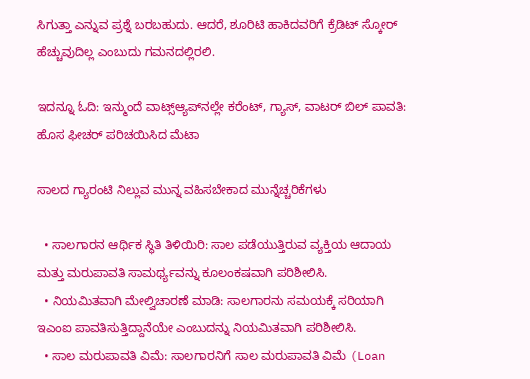ಸಿಗುತ್ತಾ ಎನ್ನುವ ಪ್ರಶ್ನೆ ಬರಬಹುದು. ಆದರೆ, ಶೂರಿಟಿ ಹಾಕಿದವರಿಗೆ ಕ್ರೆಡಿಟ್ ಸ್ಕೋರ್ ಹೆಚ್ಚುವುದಿಲ್ಲ ಎಂಬುದು ಗಮನದಲ್ಲಿರಲಿ.

ಇದನ್ನೂ ಓದಿ: ಇನ್ಮುಂದೆ ವಾಟ್ಸ್‌ಆ್ಯಪ್‌ನಲ್ಲೇ ಕರೆಂಟ್, ಗ್ಯಾಸ್, ವಾಟರ್ ಬಿಲ್ ಪಾವತಿ: ಹೊಸ ಫೀಚರ್ ಪರಿಚಯಿಸಿದ ಮೆಟಾ

ಸಾಲದ ಗ್ಯಾರಂಟಿ ನಿಲ್ಲುವ ಮುನ್ನ ವಹಿಸಬೇಕಾದ ಮುನ್ನೆಚ್ಚರಿಕೆಗಳು

  • ಸಾಲಗಾರನ ಆರ್ಥಿಕ ಸ್ಥಿತಿ ತಿಳಿಯಿರಿ: ಸಾಲ ಪಡೆಯುತ್ತಿರುವ ವ್ಯಕ್ತಿಯ ಆದಾಯ ಮತ್ತು ಮರುಪಾವತಿ ಸಾಮರ್ಥ್ಯವನ್ನು ಕೂಲಂಕಷವಾಗಿ ಪರಿಶೀಲಿಸಿ.
  • ನಿಯಮಿತವಾಗಿ ಮೇಲ್ವಿಚಾರಣೆ ಮಾಡಿ: ಸಾಲಗಾರನು ಸಮಯಕ್ಕೆ ಸರಿಯಾಗಿ ಇಎಂಐ ಪಾವತಿಸುತ್ತಿದ್ದಾನೆಯೇ ಎಂಬುದನ್ನು ನಿಯಮಿತವಾಗಿ ಪರಿಶೀಲಿಸಿ.
  • ಸಾಲ ಮರುಪಾವತಿ ವಿಮೆ: ಸಾಲಗಾರನಿಗೆ ಸಾಲ ಮರುಪಾವತಿ ವಿಮೆ (Loan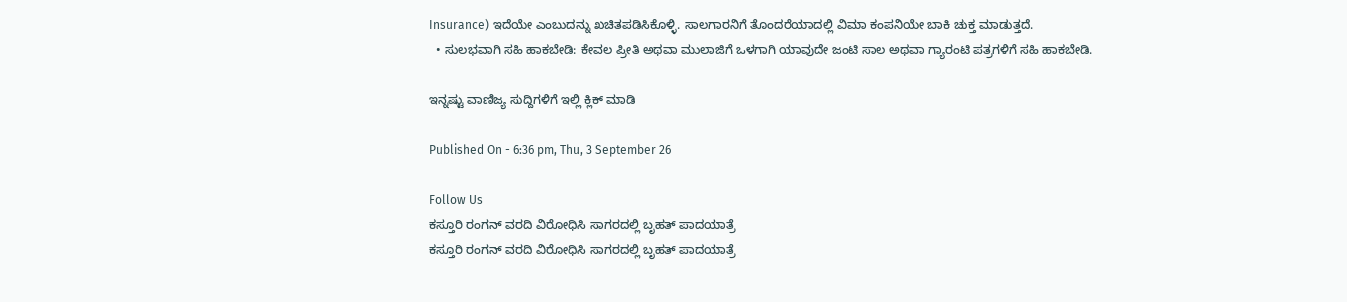Insurance) ಇದೆಯೇ ಎಂಬುದನ್ನು ಖಚಿತಪಡಿಸಿಕೊಳ್ಳಿ. ಸಾಲಗಾರನಿಗೆ ತೊಂದರೆಯಾದಲ್ಲಿ ವಿಮಾ ಕಂಪನಿಯೇ ಬಾಕಿ ಚುಕ್ತ ಮಾಡುತ್ತದೆ.
  • ಸುಲಭವಾಗಿ ಸಹಿ ಹಾಕಬೇಡಿ: ಕೇವಲ ಪ್ರೀತಿ ಅಥವಾ ಮುಲಾಜಿಗೆ ಒಳಗಾಗಿ ಯಾವುದೇ ಜಂಟಿ ಸಾಲ ಅಥವಾ ಗ್ಯಾರಂಟಿ ಪತ್ರಗಳಿಗೆ ಸಹಿ ಹಾಕಬೇಡಿ.

ಇನ್ನಷ್ಟು ವಾಣಿಜ್ಯ ಸುದ್ದಿಗಳಿಗೆ ಇಲ್ಲಿ ಕ್ಲಿಕ್ ಮಾಡಿ

Published On - 6:36 pm, Thu, 3 September 26

Follow Us
ಕಸ್ತೂರಿ ರಂಗನ್ ವರದಿ ವಿರೋಧಿಸಿ ಸಾಗರದಲ್ಲಿ ಬೃಹತ್ ಪಾದಯಾತ್ರೆ
ಕಸ್ತೂರಿ ರಂಗನ್ ವರದಿ ವಿರೋಧಿಸಿ ಸಾಗರದಲ್ಲಿ ಬೃಹತ್ ಪಾದಯಾತ್ರೆ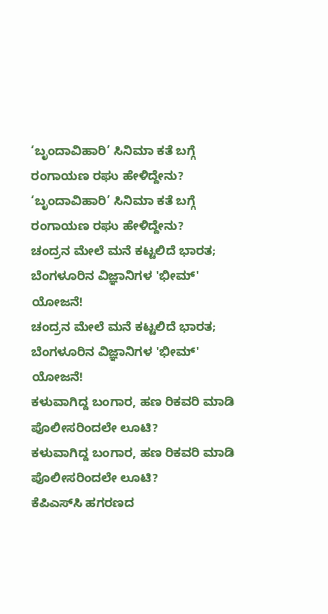‘ಬೃಂದಾವಿಹಾರಿ’ ಸಿನಿಮಾ ಕತೆ ಬಗ್ಗೆ ರಂಗಾಯಣ ರಘು ಹೇಳಿದ್ದೇನು?
‘ಬೃಂದಾವಿಹಾರಿ’ ಸಿನಿಮಾ ಕತೆ ಬಗ್ಗೆ ರಂಗಾಯಣ ರಘು ಹೇಳಿದ್ದೇನು?
ಚಂದ್ರನ ಮೇಲೆ ಮನೆ ಕಟ್ಟಲಿದೆ ಭಾರತ; ಬೆಂಗಳೂರಿನ ವಿಜ್ಞಾನಿಗಳ 'ಭೀಮ್' ಯೋಜನೆ!
ಚಂದ್ರನ ಮೇಲೆ ಮನೆ ಕಟ್ಟಲಿದೆ ಭಾರತ; ಬೆಂಗಳೂರಿನ ವಿಜ್ಞಾನಿಗಳ 'ಭೀಮ್' ಯೋಜನೆ!
ಕಳುವಾಗಿದ್ದ ಬಂಗಾರ, ಹಣ ರಿಕವರಿ ಮಾಡಿ ಪೊಲೀಸರಿಂದಲೇ ಲೂಟಿ?
ಕಳುವಾಗಿದ್ದ ಬಂಗಾರ, ಹಣ ರಿಕವರಿ ಮಾಡಿ ಪೊಲೀಸರಿಂದಲೇ ಲೂಟಿ?
ಕೆಪಿಎಸ್‌ಸಿ ಹಗರಣದ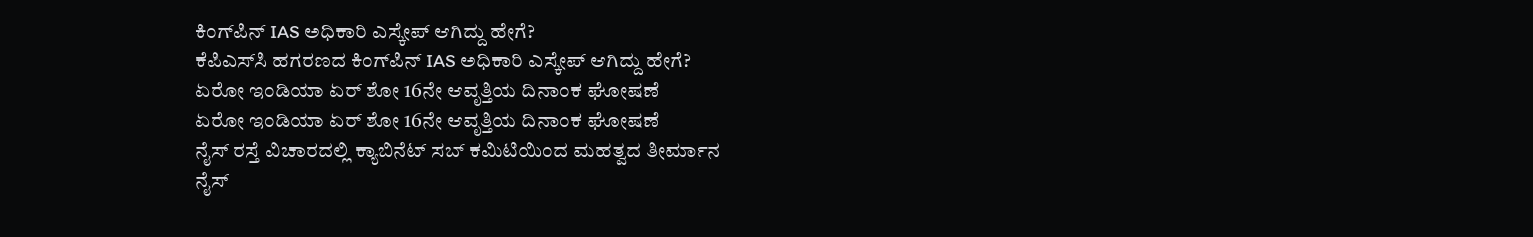ಕಿಂಗ್‌ಪಿನ್ IAS ಅಧಿಕಾರಿ ಎಸ್ಕೇಪ್ ಆಗಿದ್ದು ಹೇಗೆ?
ಕೆಪಿಎಸ್‌ಸಿ ಹಗರಣದ ಕಿಂಗ್‌ಪಿನ್ IAS ಅಧಿಕಾರಿ ಎಸ್ಕೇಪ್ ಆಗಿದ್ದು ಹೇಗೆ?
ಏರೋ ಇಂಡಿಯಾ ಏರ್ ಶೋ 16ನೇ ಆವೃತ್ತಿಯ ದಿನಾಂಕ ಘೋಷಣೆ
ಏರೋ ಇಂಡಿಯಾ ಏರ್ ಶೋ 16ನೇ ಆವೃತ್ತಿಯ ದಿನಾಂಕ ಘೋಷಣೆ
ನೈಸ್ ರಸ್ತೆ ವಿಚಾರದಲ್ಲಿ ಕ್ಯಾಬಿನೆಟ್ ಸಬ್ ಕಮಿಟಿಯಿಂದ ಮಹತ್ವದ ತೀರ್ಮಾ‌ನ
ನೈಸ್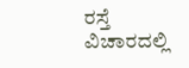ರಸ್ತೆ ವಿಚಾರದಲ್ಲಿ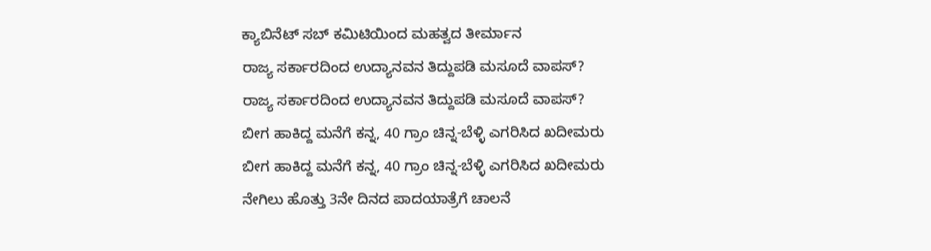ಕ್ಯಾಬಿನೆಟ್ ಸಬ್ ಕಮಿಟಿಯಿಂದ ಮಹತ್ವದ ತೀರ್ಮಾ‌ನ
ರಾಜ್ಯ ಸರ್ಕಾರದಿಂದ ಉದ್ಯಾನವನ ತಿದ್ದುಪಡಿ ಮಸೂದೆ ವಾಪಸ್?
ರಾಜ್ಯ ಸರ್ಕಾರದಿಂದ ಉದ್ಯಾನವನ ತಿದ್ದುಪಡಿ ಮಸೂದೆ ವಾಪಸ್?
ಬೀಗ ಹಾಕಿದ್ದ ಮನೆಗೆ ಕನ್ನ, 40 ಗ್ರಾಂ ಚಿನ್ನ-ಬೆಳ್ಳಿ ಎಗರಿಸಿದ ಖದೀಮರು
ಬೀಗ ಹಾಕಿದ್ದ ಮನೆಗೆ ಕನ್ನ, 40 ಗ್ರಾಂ ಚಿನ್ನ-ಬೆಳ್ಳಿ ಎಗರಿಸಿದ ಖದೀಮರು
ನೇಗಿಲು ಹೊತ್ತು 3ನೇ ದಿನದ ಪಾದಯಾತ್ರೆಗೆ ಚಾಲನೆ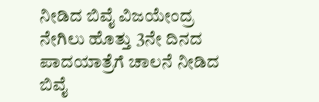ನೀಡಿದ ಬಿವೈ ವಿಜಯೇಂದ್ರ
ನೇಗಿಲು ಹೊತ್ತು 3ನೇ ದಿನದ ಪಾದಯಾತ್ರೆಗೆ ಚಾಲನೆ ನೀಡಿದ ಬಿವೈ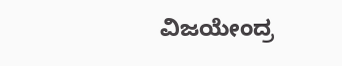ವಿಜಯೇಂದ್ರ